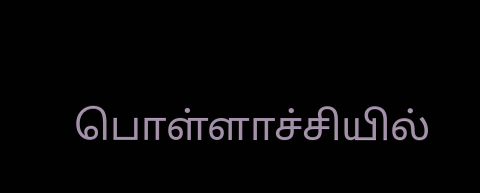பொள்ளாச்சியில்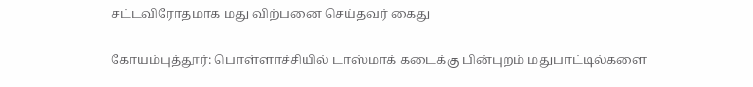சட்டவிரோதமாக மது விற்பனை செய்தவர் கைது

கோயம்புத்தூர்: பொள்ளாச்சியில் டாஸ்மாக் கடைக்கு பின்புறம் மதுபாட்டில்களை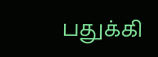பதுக்கி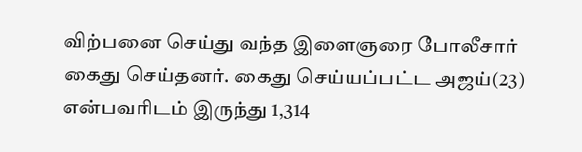விற்பனை செய்து வந்த இளைஞரை போலீசார் கைது செய்தனர். கைது செய்யப்பட்ட அஜய்(23) என்பவரிடம் இருந்து 1,314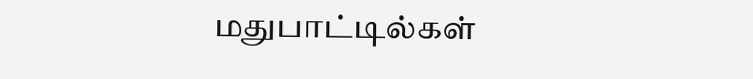மதுபாட்டில்கள்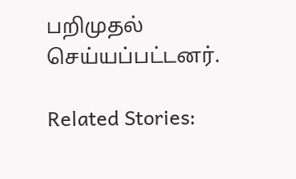பறிமுதல் செய்யப்பட்டனர்.

Related Stories: